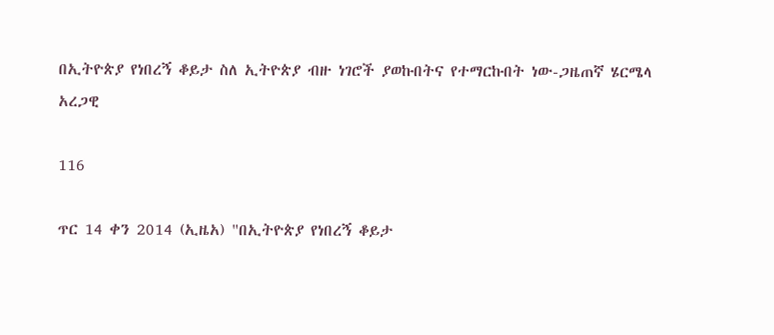በኢትዮጵያ የነበረኝ ቆይታ ስለ ኢትዮጵያ ብዙ ነገሮች ያወኩበትና የተማርኩበት ነው-ጋዜጠኛ ሄርሜላ አረጋዊ

116

ጥር 14 ቀን 2014 (ኢዜአ) "በኢትዮጵያ የነበረኝ ቆይታ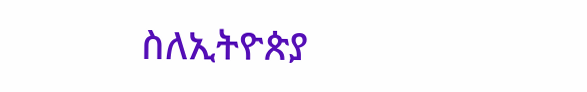ስለኢትዮጵያ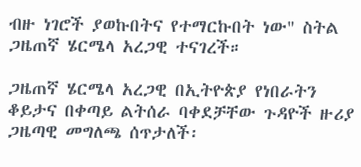ብዙ ነገሮች ያወኩበትና የተማርኩበት ነው" ስትል ጋዜጠኛ ሄርሜላ አረጋዊ ተናገረች።

ጋዜጠኛ ሄርሜላ አረጋዊ በኢትዮጵያ የነበራትን ቆይታና በቀጣይ ልትሰራ ባቀደቻቸው ጉዳዮች ዙሪያ ጋዜጣዊ መግለጫ ሰጥታለች፡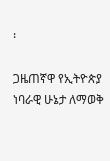፡

ጋዜጠኛዋ የኢትዮጵያ ነባራዊ ሁኔታ ለማወቅ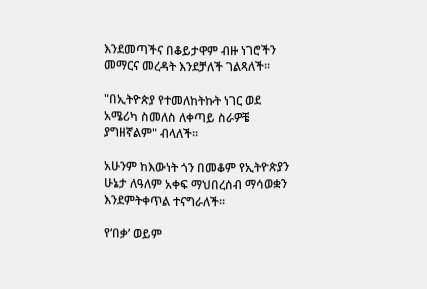እንደመጣችና በቆይታዋም ብዙ ነገሮችን መማርና መረዳት እንደቻለች ገልጻለች፡፡

"በኢትዮጵያ የተመለከትኩት ነገር ወደ አሜሪካ ስመለስ ለቀጣይ ስራዎቼ ያግዘኛልም" ብላለች፡፡

አሁንም ከእውነት ጎን በመቆም የኢትዮጵያን ሁኔታ ለዓለም አቀፍ ማህበረሰብ ማሳወቋን እንደምትቀጥል ተናግራለች፡፡

የ‘በቃ’ ወይም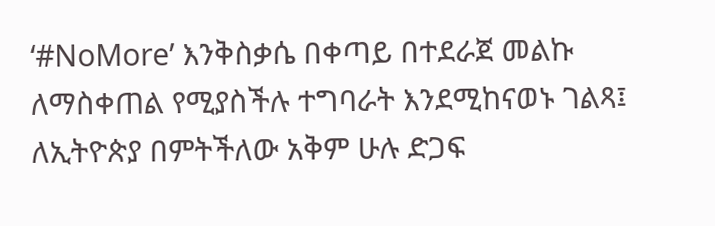‘#NoMore’ እንቅስቃሴ በቀጣይ በተደራጀ መልኩ ለማስቀጠል የሚያስችሉ ተግባራት እንደሚከናወኑ ገልጻ፤ ለኢትዮጵያ በምትችለው አቅም ሁሉ ድጋፍ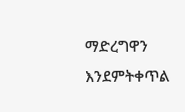ማድረግዋን እንደምትቀጥል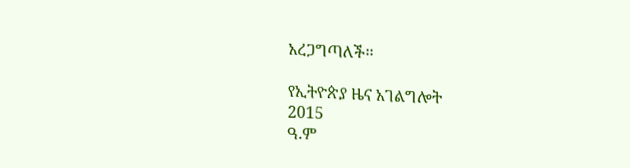አረጋግጣለች፡፡

የኢትዮጵያ ዜና አገልግሎት
2015
ዓ.ም